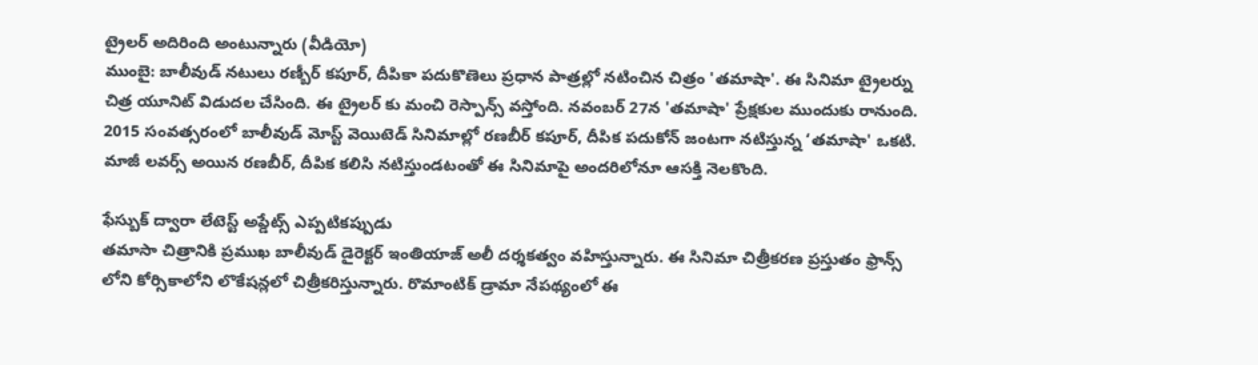ట్రైలర్ అదిరింది అంటున్నారు (వీడియో)
ముంబై: బాలీవుడ్ నటులు రణ్బీర్ కపూర్, దీపికా పదుకొణెలు ప్రధాన పాత్రల్లో నటించిన చిత్రం 'తమాషా'. ఈ సినిమా ట్రైలర్ను చిత్ర యూనిట్ విడుదల చేసింది. ఈ ట్రైలర్ కు మంచి రెస్పాన్స్ వస్తోంది. నవంబర్ 27న 'తమాషా' ప్రేక్షకుల ముందుకు రానుంది.
2015 సంవత్సరంలో బాలీవుడ్ మోస్ట్ వెయిటెడ్ సినిమాల్లో రణబీర్ కపూర్, దీపిక పదుకోన్ జంటగా నటిస్తున్న ‘తమాషా' ఒకటి. మాజీ లవర్స్ అయిన రణబీర్, దీపిక కలిసి నటిస్తుండటంతో ఈ సినిమాపై అందరిలోనూ ఆసక్తి నెలకొంది.

ఫేస్బుక్ ద్వారా లేటెస్ట్ అప్డేట్స్ ఎప్పటికప్పుడు
తమాసా చిత్రానికి ప్రముఖ బాలీవుడ్ డైరెక్టర్ ఇంతియాజ్ అలీ దర్శకత్వం వహిస్తున్నారు. ఈ సినిమా చిత్రీకరణ ప్రస్తుతం ఫ్రాన్స్ లోని కోర్సికాలోని లొకేషన్లలో చిత్రీకరిస్తున్నారు. రొమాంటిక్ డ్రామా నేపథ్యంలో ఈ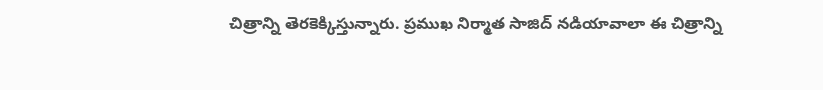చిత్రాన్ని తెరకెక్కిస్తున్నారు. ప్రముఖ నిర్మాత సాజిద్ నడియావాలా ఈ చిత్రాన్ని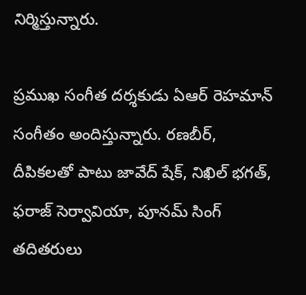నిర్మిస్తున్నారు.

ప్రముఖ సంగీత దర్శకుడు ఏఆర్ రెహమాన్ సంగీతం అందిస్తున్నారు. రణబీర్, దీపికలతో పాటు జావేద్ షేక్, నిఖిల్ భగత్, ఫరాజ్ సెర్వావియా, పూనమ్ సింగ్ తదితరులు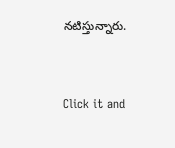నటిస్తున్నారు.



Click it and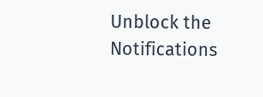Unblock the Notifications